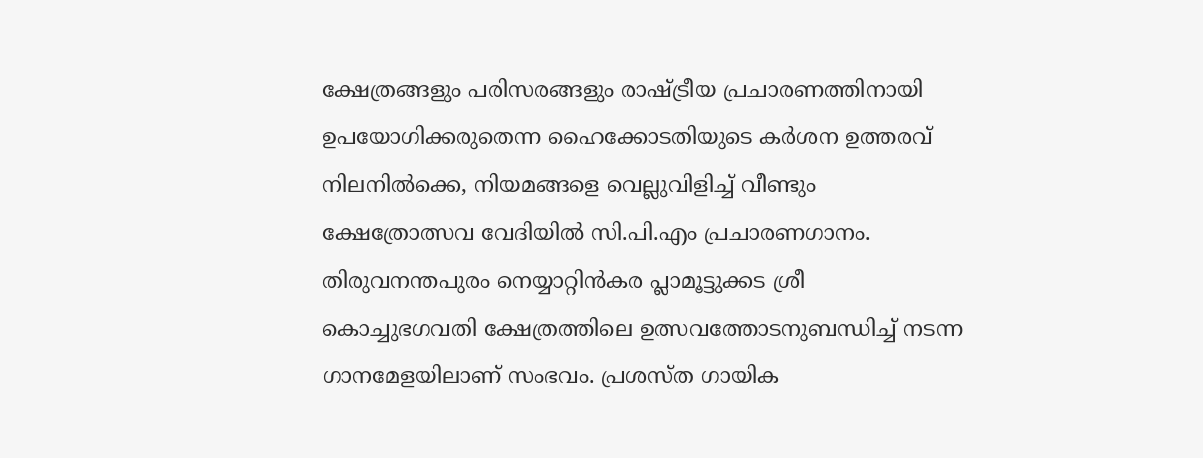ക്ഷേത്രങ്ങളും പരിസരങ്ങളും രാഷ്ട്രീയ പ്രചാരണത്തിനായി ഉപയോഗിക്കരുതെന്ന ഹൈക്കോടതിയുടെ കർശന ഉത്തരവ് നിലനിൽക്കെ, നിയമങ്ങളെ വെല്ലുവിളിച്ച് വീണ്ടും ക്ഷേത്രോത്സവ വേദിയിൽ സി.പി.എം പ്രചാരണഗാനം. തിരുവനന്തപുരം നെയ്യാറ്റിൻകര പ്ലാമൂട്ടുക്കട ശ്രീ കൊച്ചുഭഗവതി ക്ഷേത്രത്തിലെ ഉത്സവത്തോടനുബന്ധിച്ച് നടന്ന ഗാനമേളയിലാണ് സംഭവം. പ്രശസ്ത ഗായിക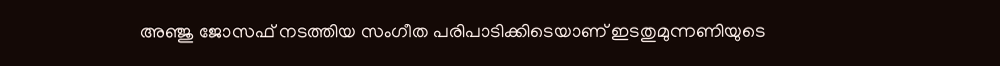അഞ്ജു ജോസഫ് നടത്തിയ സംഗീത പരിപാടിക്കിടെയാണ് ഇടതുമുന്നണിയുടെ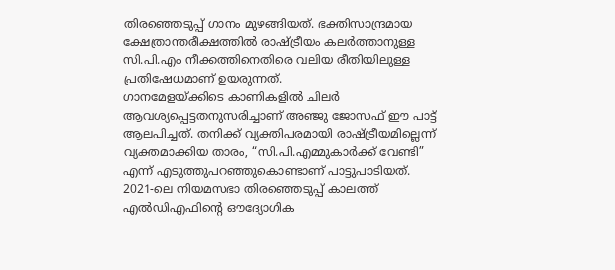തിരഞ്ഞെടുപ്പ് ഗാനം മുഴങ്ങിയത്. ഭക്തിസാന്ദ്രമായ ക്ഷേത്രാന്തരീക്ഷത്തിൽ രാഷ്ട്രീയം കലർത്താനുള്ള സി.പി.എം നീക്കത്തിനെതിരെ വലിയ രീതിയിലുള്ള പ്രതിഷേധമാണ് ഉയരുന്നത്.
ഗാനമേളയ്ക്കിടെ കാണികളിൽ ചിലർ ആവശ്യപ്പെട്ടതനുസരിച്ചാണ് അഞ്ജു ജോസഫ് ഈ പാട്ട് ആലപിച്ചത്. തനിക്ക് വ്യക്തിപരമായി രാഷ്ട്രീയമില്ലെന്ന് വ്യക്തമാക്കിയ താരം, “സി.പി.എമ്മുകാർക്ക് വേണ്ടി” എന്ന് എടുത്തുപറഞ്ഞുകൊണ്ടാണ് പാട്ടുപാടിയത്. 2021-ലെ നിയമസഭാ തിരഞ്ഞെടുപ്പ് കാലത്ത് എൽഡിഎഫിന്റെ ഔദ്യോഗിക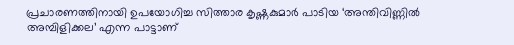പ്രചാരണത്തിനായി ഉപയോഗിച്ച സിത്താര കൃഷ്ണകുമാർ പാടിയ ‘അന്തിവിണ്ണിൽ അമ്പിളിക്കല’ എന്ന പാട്ടാണ്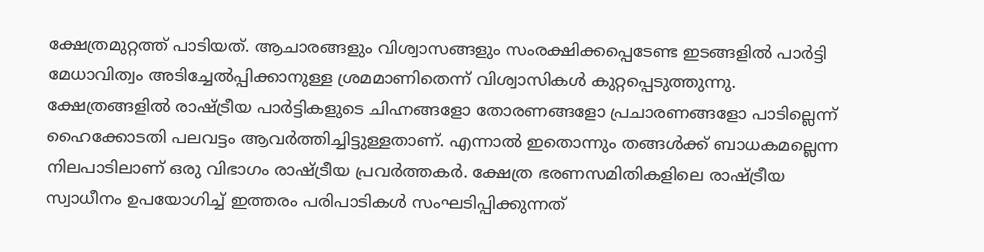ക്ഷേത്രമുറ്റത്ത് പാടിയത്. ആചാരങ്ങളും വിശ്വാസങ്ങളും സംരക്ഷിക്കപ്പെടേണ്ട ഇടങ്ങളിൽ പാർട്ടി മേധാവിത്വം അടിച്ചേൽപ്പിക്കാനുള്ള ശ്രമമാണിതെന്ന് വിശ്വാസികൾ കുറ്റപ്പെടുത്തുന്നു.
ക്ഷേത്രങ്ങളിൽ രാഷ്ട്രീയ പാർട്ടികളുടെ ചിഹ്നങ്ങളോ തോരണങ്ങളോ പ്രചാരണങ്ങളോ പാടില്ലെന്ന് ഹൈക്കോടതി പലവട്ടം ആവർത്തിച്ചിട്ടുള്ളതാണ്. എന്നാൽ ഇതൊന്നും തങ്ങൾക്ക് ബാധകമല്ലെന്ന നിലപാടിലാണ് ഒരു വിഭാഗം രാഷ്ട്രീയ പ്രവർത്തകർ. ക്ഷേത്ര ഭരണസമിതികളിലെ രാഷ്ട്രീയ സ്വാധീനം ഉപയോഗിച്ച് ഇത്തരം പരിപാടികൾ സംഘടിപ്പിക്കുന്നത്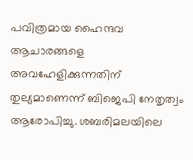പവിത്രമായ ഹൈന്ദവ ആചാരങ്ങളെ അവഹേളിക്കുന്നതിന് തുല്യമാണെന്ന് ബിജെപി നേതൃത്വം ആരോപിച്ചു. ശബരിമലയിലെ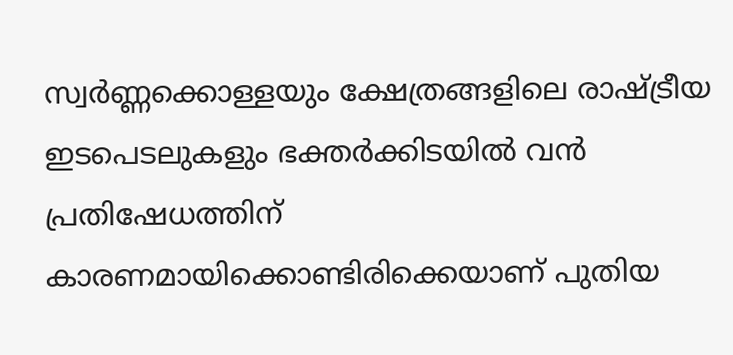സ്വർണ്ണക്കൊള്ളയും ക്ഷേത്രങ്ങളിലെ രാഷ്ട്രീയ ഇടപെടലുകളും ഭക്തർക്കിടയിൽ വൻ പ്രതിഷേധത്തിന് കാരണമായിക്കൊണ്ടിരിക്കെയാണ് പുതിയ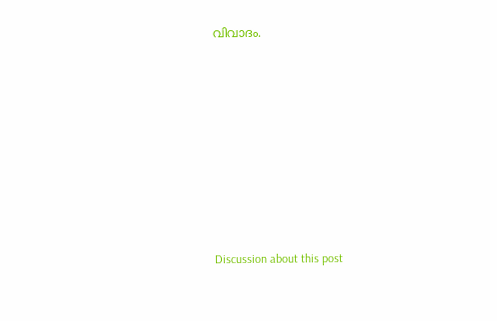വിവാദം.













Discussion about this post